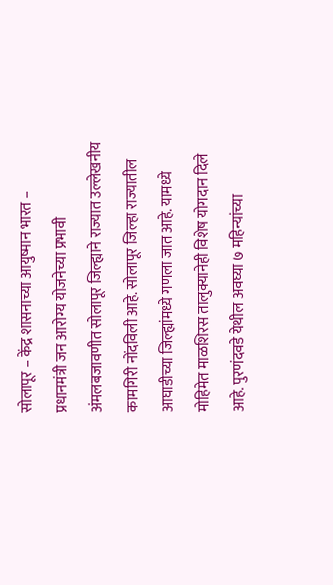सोलापूर – केंद्र शासनाच्या आयुष्मान भारत – प्रधानमंत्री जन आरोग्य योजनेच्या प्रभावी अंमलबजावणीत सोलापूर जिल्ह्याने राज्यात उल्लेखनीय कामगिरी नोंदविली आहे. सोलापूर जिल्हा राज्यातील आघाडीच्या जिल्ह्यांमध्ये गणला जात आहे. यामध्ये मोहिमेत माळशिरस तालुक्यानेही विशेष योगदान दिले आहे. पुरणंदवडे येथील अवघ्या ७ महिन्यांच्या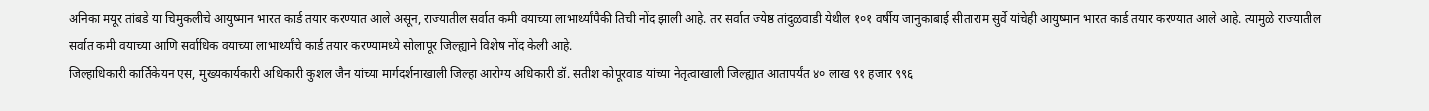अनिका मयूर तांबडे या चिमुकलीचे आयुष्मान भारत कार्ड तयार करण्यात आले असून, राज्यातील सर्वात कमी वयाच्या लाभार्थ्यांपैकी तिची नोंद झाली आहे. तर सर्वात ज्येष्ठ तांदुळवाडी येथील १०१ वर्षीय जानुकाबाई सीताराम सुर्वे यांचेही आयुष्मान भारत कार्ड तयार करण्यात आले आहे. त्यामुळे राज्यातील सर्वात कमी वयाच्या आणि सर्वाधिक वयाच्या लाभार्थ्यांचे कार्ड तयार करण्यामध्ये सोलापूर जिल्ह्याने विशेष नोंद केली आहे.
जिल्हाधिकारी कार्तिकेयन एस, मुख्यकार्यकारी अधिकारी कुशल जैन यांच्या मार्गदर्शनाखाली जिल्हा आरोग्य अधिकारी डॉ. सतीश कोपूरवाड यांच्या नेतृत्वाखाली जिल्ह्यात आतापर्यंत ४० लाख ९१ हजार ९९६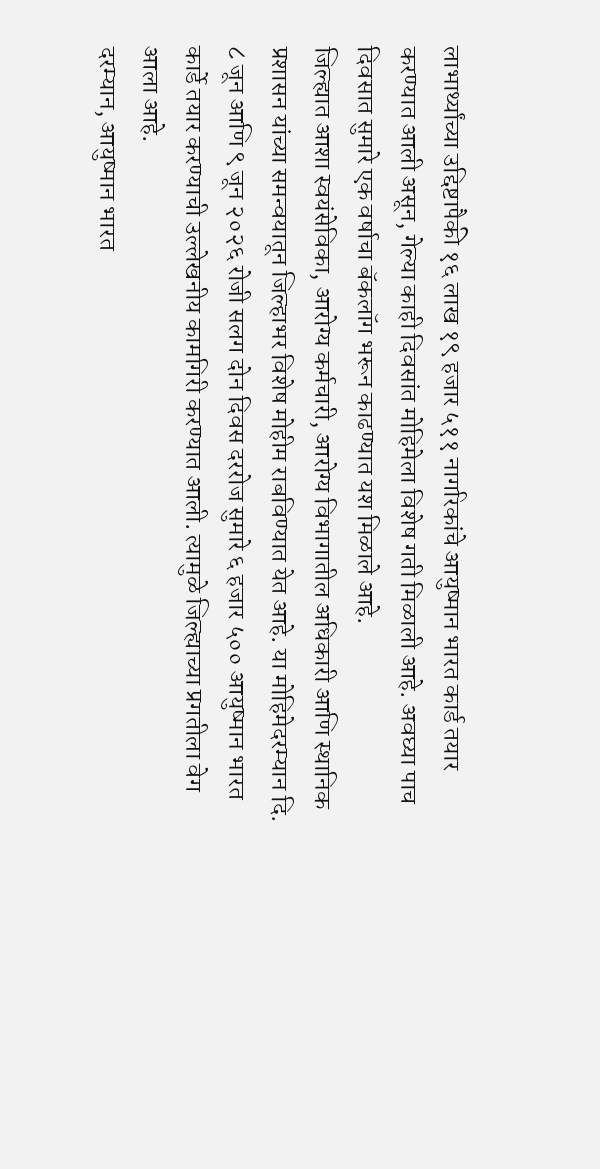लाभार्थ्यांच्या उद्दिष्टापैकी १६ लाख १९ हजार ५११ नागरिकांचे आयुष्मान भारत कार्ड तयार करण्यात आली असून, गेल्या काही दिवसांत मोहिमेला विशेष गती मिळाली आहे. अवघ्या पाच दिवसात सुमारे एक वर्षाचा बॅकलॉग भरून काढण्यात यश मिळाले आहे.
जिल्ह्यात आशा स्वयंसेविका, आरोग्य कर्मचारी, आरोग्य विभागातील अधिकारी आणि स्थानिक प्रशासन यांच्या समन्वयातून जिल्हाभर विशेष मोहीम राबविण्यात येत आहे. या मोहिमेदरम्यान दि. ८ जून आणि ९ जून २०२६ रोजी सलग दोन दिवस दररोज सुमारे ६ हजार ५०० आयुष्मान भारत कार्डे तयार करण्याची उल्लेखनीय कामगिरी करण्यात आली. त्यामुळे जिल्ह्याच्या प्रगतीला वेग आला आहे.
दरम्यान, आयुष्मान भारत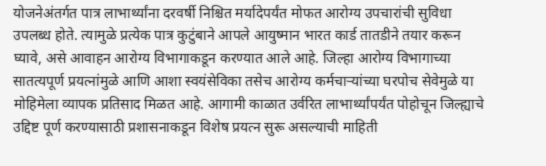योजनेअंतर्गत पात्र लाभार्थ्यांना दरवर्षी निश्चित मर्यादेपर्यंत मोफत आरोग्य उपचारांची सुविधा उपलब्ध होते. त्यामुळे प्रत्येक पात्र कुटुंबाने आपले आयुष्मान भारत कार्ड तातडीने तयार करून घ्यावे, असे आवाहन आरोग्य विभागाकडून करण्यात आले आहे. जिल्हा आरोग्य विभागाच्या सातत्यपूर्ण प्रयत्नांमुळे आणि आशा स्वयंसेविका तसेच आरोग्य कर्मचाऱ्यांच्या घरपोच सेवेमुळे या मोहिमेला व्यापक प्रतिसाद मिळत आहे. आगामी काळात उर्वरित लाभार्थ्यांपर्यंत पोहोचून जिल्ह्याचे उद्दिष्ट पूर्ण करण्यासाठी प्रशासनाकडून विशेष प्रयत्न सुरू असल्याची माहिती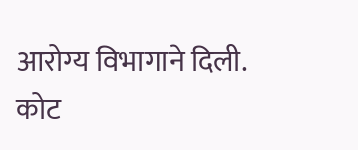आरोग्य विभागाने दिली.
कोट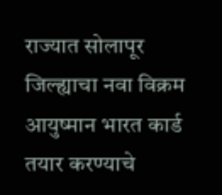राज्यात सोलापूर जिल्ह्याचा नवा विक्रम
आयुष्मान भारत कार्ड तयार करण्याचे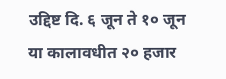उद्दिष्ट दि. ६ जून ते १० जून या कालावधीत २० हजार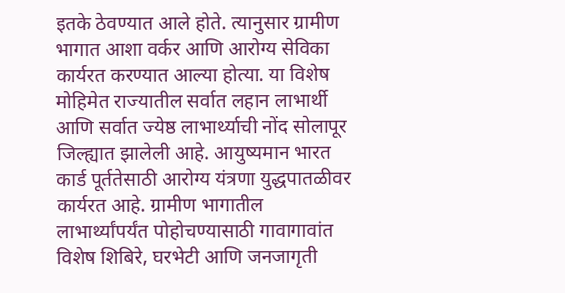इतके ठेवण्यात आले होते. त्यानुसार ग्रामीण भागात आशा वर्कर आणि आरोग्य सेविका कार्यरत करण्यात आल्या होत्या. या विशेष मोहिमेत राज्यातील सर्वात लहान लाभार्थी आणि सर्वात ज्येष्ठ लाभार्थ्याची नोंद सोलापूर जिल्ह्यात झालेली आहे. आयुष्यमान भारत कार्ड पूर्ततेसाठी आरोग्य यंत्रणा युद्धपातळीवर कार्यरत आहे. ग्रामीण भागातील लाभार्थ्यांपर्यंत पोहोचण्यासाठी गावागावांत विशेष शिबिरे, घरभेटी आणि जनजागृती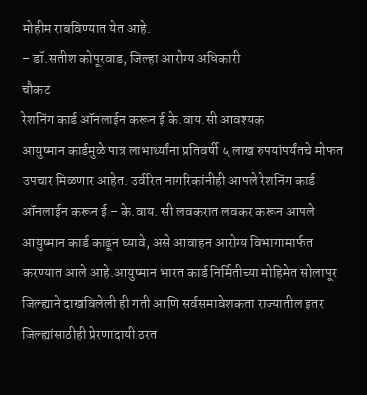मोहीम राबविण्यात येत आहे.
– डॉ.सतीश कोपूरवाड, जिल्हा आरोग्य अधिकारी
चौकट
रेशनिंग कार्ड ऑनलाईन करून ई के.वाय.सी आवश्यक
आयुष्मान कार्डमुळे पात्र लाभार्थ्यांना प्रतिवर्षी ५ लाख रुपयांपर्यंतचे मोफत उपचार मिळणार आहेत. उर्वरित नागरिकांनीही आपले रेशनिंग कार्ड ऑनलाईन करून ई – के.वाय. सी लवकरात लवकर करून आपले आयुष्मान कार्ड काढून घ्यावे, असे आवाहन आरोग्य विभागामार्फत करण्यात आले आहे.आयुष्मान भारत कार्ड निर्मितीच्या मोहिमेत सोलापूर जिल्ह्याने दाखविलेली ही गती आणि सर्वसमावेशकता राज्यातील इतर जिल्ह्यांसाठीही प्रेरणादायी ठरत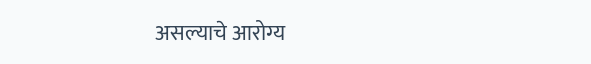असल्याचे आरोग्य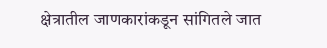क्षेत्रातील जाणकारांकडून सांगितले जात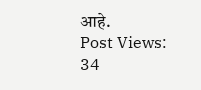आहे.
Post Views: 34